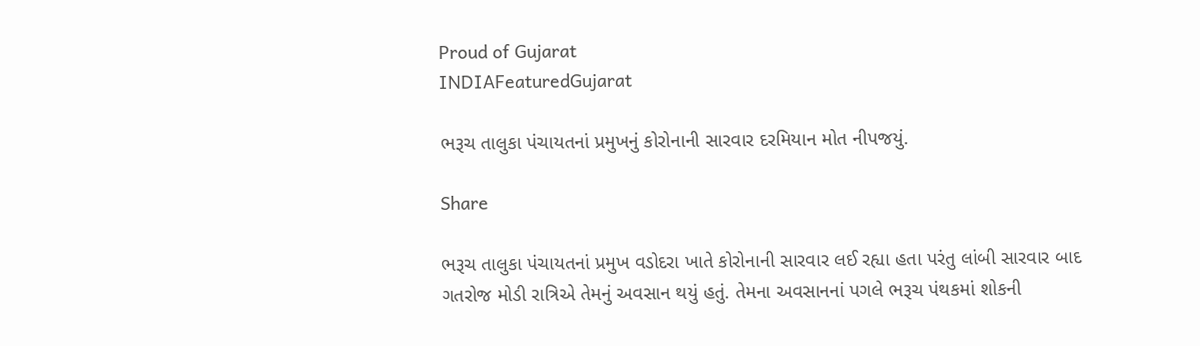Proud of Gujarat
INDIAFeaturedGujarat

ભરૂચ તાલુકા પંચાયતનાં પ્રમુખનું કોરોનાની સારવાર દરમિયાન મોત નીપજયું.

Share

ભરૂચ તાલુકા પંચાયતનાં પ્રમુખ વડોદરા ખાતે કોરોનાની સારવાર લઈ રહ્યા હતા પરંતુ લાંબી સારવાર બાદ ગતરોજ મોડી રાત્રિએ તેમનું અવસાન થયું હતું. તેમના અવસાનનાં પગલે ભરૂચ પંથકમાં શોકની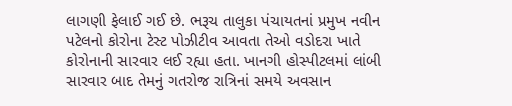લાગણી ફેલાઈ ગઈ છે. ભરૂચ તાલુકા પંચાયતનાં પ્રમુખ નવીન પટેલનો કોરોના ટેસ્ટ પોઝીટીવ આવતા તેઓ વડોદરા ખાતે કોરોનાની સારવાર લઈ રહ્યા હતા. ખાનગી હોસ્પીટલમાં લાંબી સારવાર બાદ તેમનું ગતરોજ રાત્રિનાં સમયે અવસાન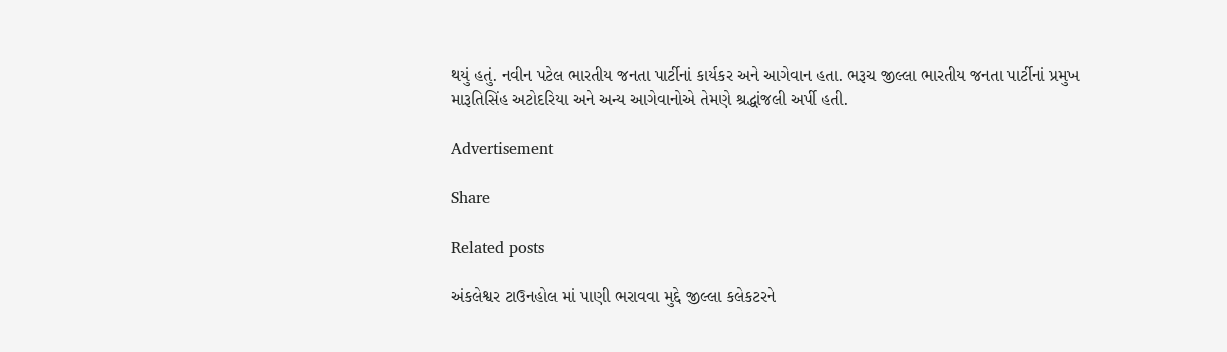થયું હતું. નવીન પટેલ ભારતીય જનતા પાર્ટીનાં કાર્યકર અને આગેવાન હતા. ભરૂચ જીલ્લા ભારતીય જનતા પાર્ટીનાં પ્રમુખ મારૂતિસિંહ અટોદરિયા અને અન્ય આગેવાનોએ તેમણે શ્રદ્ધાંજલી અર્પી હતી.

Advertisement

Share

Related posts

અંકલેશ્વર ટાઉનહોલ માં પાણી ભરાવવા મુદ્દે જીલ્લા કલેકટરને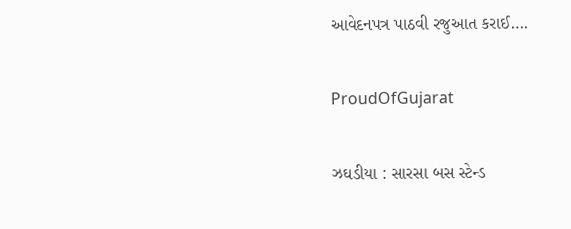આવેદનપત્ર પાઠવી રજુઆત કરાઈ….

ProudOfGujarat

ઝઘડીયા : સારસા બસ સ્ટેન્ડ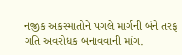નજીક અકસ્માતોને પગલે માર્ગની બંને તરફ ગતિ અવરોધક બનાવવાની માંગ.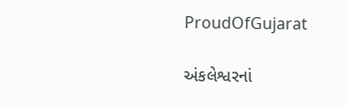ProudOfGujarat

અંકલેશ્વરનાં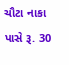ચૌટા નાકા પાસે રૂ. 30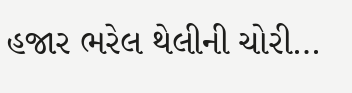હજાર ભરેલ થેલીની ચોરી…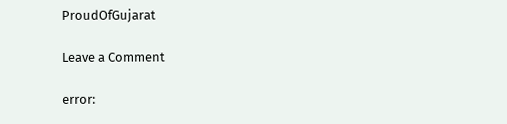ProudOfGujarat

Leave a Comment

error: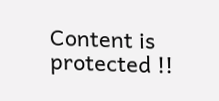Content is protected !!